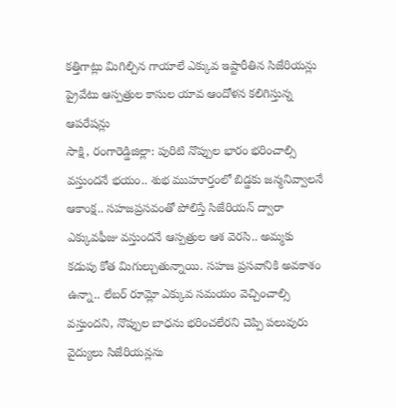కత్తిగాట్లు మిగిల్చిన గాయాలే ఎక్కువ ఇష్టారీతిన సిజేరియన్లు ప్రైవేటు ఆస్పత్రుల కాసుల యావ ఆందోళన కలిగిస్తున్న ఆపరేషన్లు
సాక్షి, రంగారెడ్డిజిల్లా: పురిటి నొప్పుల భారం భరించాల్సి వస్తుందనే భయం.. శుభ ముహూర్తంలో బిడ్డకు జన్మనివ్వాలనే ఆకాంక్ష.. సహజప్రసవంతో పోలిస్తే సిజేరియన్ ద్వారా ఎక్కువఫీజు వస్తుందనే ఆస్పత్రుల ఆశ వెరసి.. అమ్మకు కడుపు కోత మిగుల్చుతున్నాయి. సహజ ప్రసవానికి అవకాశం ఉన్నా.. లేబర్ రూమ్లో ఎక్కువ సమయం వెచ్చించాల్సి వస్తుందని, నొప్పుల బాధను భరించలేరని చెప్పి పలువురు వైద్యులు సిజేరియన్లను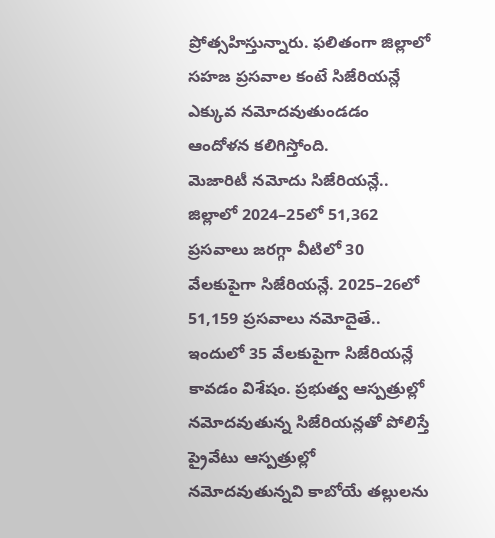ప్రోత్సహిస్తున్నారు. ఫలితంగా జిల్లాలో సహజ ప్రసవాల కంటే సిజేరియన్లే ఎక్కువ నమోదవుతుండడం ఆందోళన కలిగిస్తోంది.
మెజారిటీ నమోదు సిజేరియన్లే..
జిల్లాలో 2024–25లో 51,362 ప్రసవాలు జరగ్గా వీటిలో 30 వేలకుపైగా సిజేరియన్లే. 2025–26లో 51,159 ప్రసవాలు నమోదైతే.. ఇందులో 35 వేలకుపైగా సిజేరియన్లే కావడం విశేషం. ప్రభుత్వ ఆస్పత్రుల్లో నమోదవుతున్న సిజేరియన్లతో పోలిస్తే ప్రైవేటు ఆస్పత్రుల్లో నమోదవుతున్నవి కాబోయే తల్లులను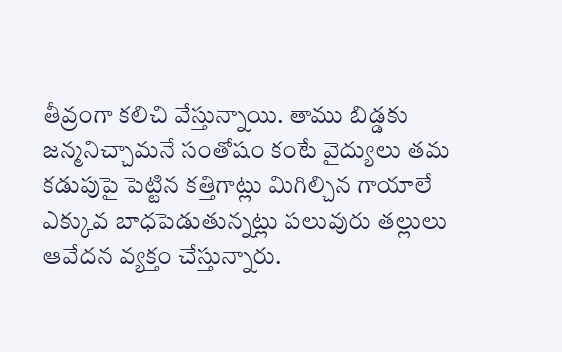తీవ్రంగా కలిచి వేస్తున్నాయి. తాము బిడ్డకు జన్మనిచ్చామనే సంతోషం కంటే వైద్యులు తమ కడుపుపై పెట్టిన కత్తిగాట్లు మిగిల్చిన గాయాలే ఎక్కువ బాధపెడుతున్నట్లు పలువురు తల్లులు ఆవేదన వ్యక్తం చేస్తున్నారు.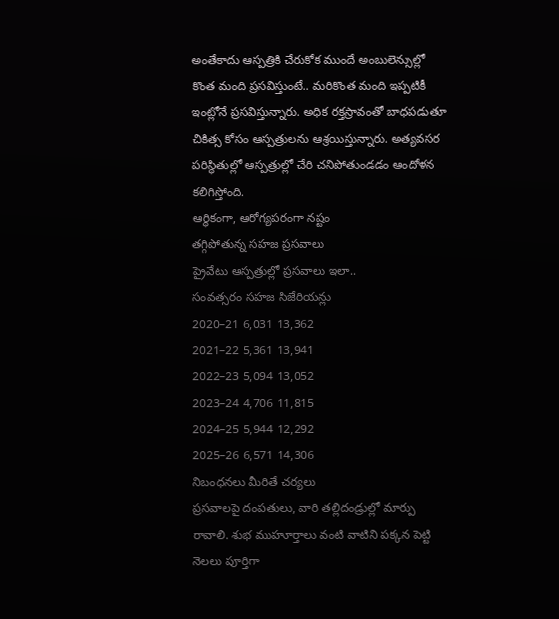అంతేకాదు ఆస్పత్రికి చేరుకోక ముందే అంబులెన్సుల్లో కొంత మంది ప్రసవిస్తుంటే.. మరికొంత మంది ఇప్పటికీ ఇంట్లోనే ప్రసవిస్తున్నారు. అధిక రక్తస్రావంతో బాధపడుతూ చికిత్స కోసం ఆస్పత్రులను ఆశ్రయిస్తున్నారు. అత్యవసర పరిస్థితుల్లో ఆస్పత్రుల్లో చేరి చనిపోతుండడం ఆందోళన కలిగిస్తోంది.
ఆర్థికంగా, ఆరోగ్యపరంగా నష్టం
తగ్గిపోతున్న సహజ ప్రసవాలు
ప్రైవేటు ఆస్పత్రుల్లో ప్రసవాలు ఇలా..
సంవత్సరం సహజ సిజేరియన్లు
2020–21 6,031 13,362
2021–22 5,361 13,941
2022–23 5,094 13,052
2023–24 4,706 11,815
2024–25 5,944 12,292
2025–26 6,571 14,306
నిబంధనలు మీరితే చర్యలు
ప్రసవాలపై దంపతులు, వారి తల్లిదండ్రుల్లో మార్పు రావాలి. శుభ ముహూర్తాలు వంటి వాటిని పక్కన పెట్టి నెలలు పూర్తిగా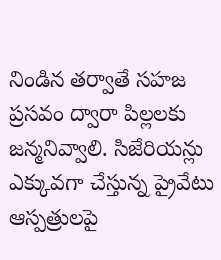నిండిన తర్వాతే సహజ ప్రసవం ద్వారా పిల్లలకు జన్మనివ్వాలి. సిజేరియన్లు ఎక్కువగా చేస్తున్న ప్రైవేటు ఆస్పత్రులపై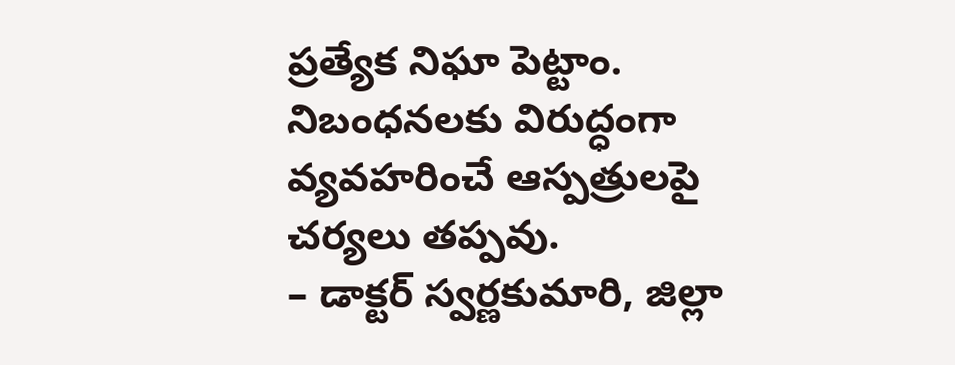ప్రత్యేక నిఘా పెట్టాం. నిబంధనలకు విరుద్ధంగా వ్యవహరించే ఆస్పత్రులపై చర్యలు తప్పవు.
– డాక్టర్ స్వర్ణకుమారి, జిల్లా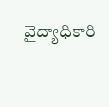వైద్యాధికారి